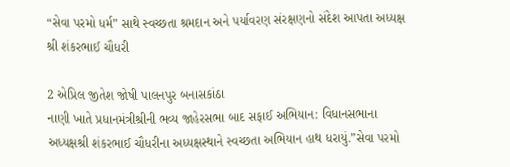“સેવા પરમો ધર્મ” સાથે સ્વચ્છતા શ્રમદાન અને પર્યાવરણ સંરક્ષણનો સંદેશ આપતા અધ્યક્ષ શ્રી શંકરભાઈ ચૌધરી

2 એપ્રિલ જીતેશ જોષી પાલનપુર બનાસકાંઠા
નાણી ખાતે પ્રધાનમંત્રીશ્રીની ભવ્ય જાહેરસભા બાદ સફાઈ અભિયાન: વિધાનસભાના અધ્યક્ષશ્રી શંકરભાઈ ચૌધરીના અધ્યક્ષસ્થાને સ્વચ્છતા અભિયાન હાથ ધરાયું.”સેવા પરમો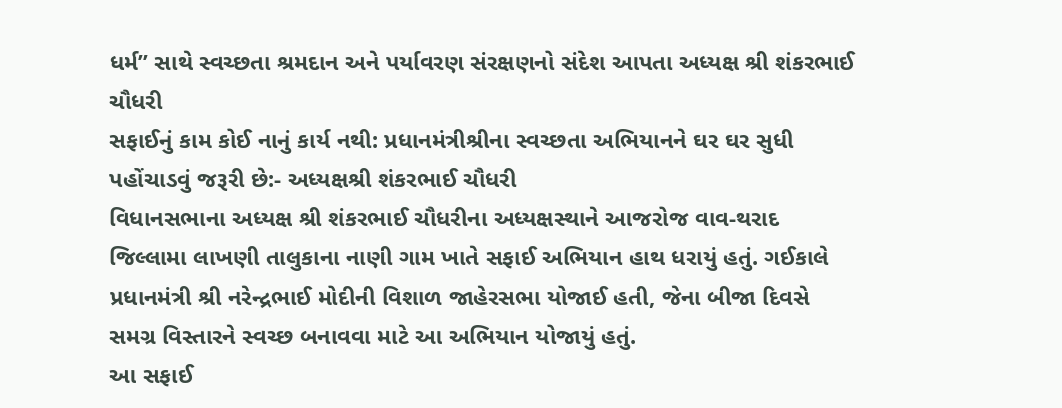ધર્મ” સાથે સ્વચ્છતા શ્રમદાન અને પર્યાવરણ સંરક્ષણનો સંદેશ આપતા અધ્યક્ષ શ્રી શંકરભાઈ ચૌધરી
સફાઈનું કામ કોઈ નાનું કાર્ય નથી: પ્રધાનમંત્રીશ્રીના સ્વચ્છતા અભિયાનને ઘર ઘર સુધી પહોંચાડવું જરૂરી છે:- અધ્યક્ષશ્રી શંકરભાઈ ચૌધરી
વિધાનસભાના અધ્યક્ષ શ્રી શંકરભાઈ ચૌધરીના અધ્યક્ષસ્થાને આજરોજ વાવ-થરાદ જિલ્લામા લાખણી તાલુકાના નાણી ગામ ખાતે સફાઈ અભિયાન હાથ ધરાયું હતું. ગઈકાલે પ્રધાનમંત્રી શ્રી નરેન્દ્રભાઈ મોદીની વિશાળ જાહેરસભા યોજાઈ હતી, જેના બીજા દિવસે સમગ્ર વિસ્તારને સ્વચ્છ બનાવવા માટે આ અભિયાન યોજાયું હતું.
આ સફાઈ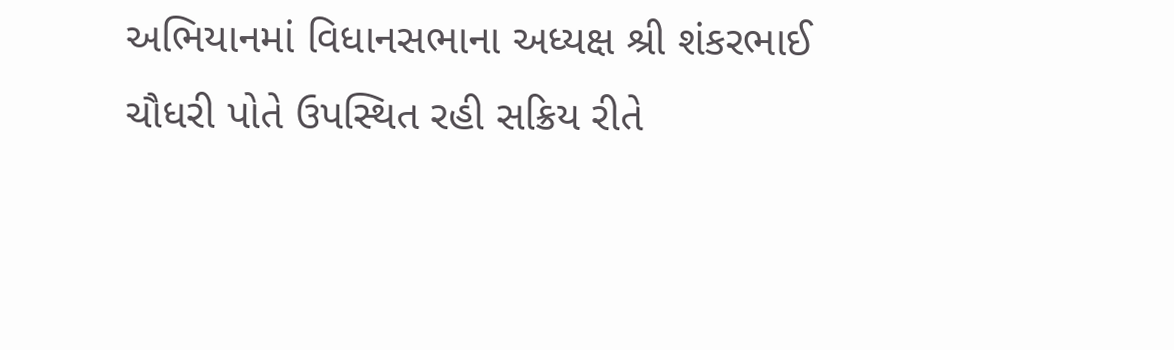અભિયાનમાં વિધાનસભાના અધ્યક્ષ શ્રી શંકરભાઈ ચૌધરી પોતે ઉપસ્થિત રહી સક્રિય રીતે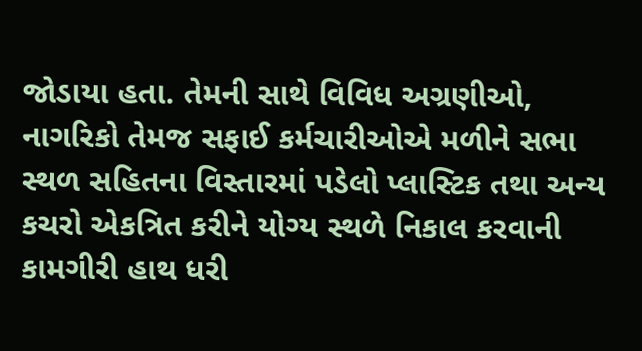જોડાયા હતા. તેમની સાથે વિવિધ અગ્રણીઓ, નાગરિકો તેમજ સફાઈ કર્મચારીઓએ મળીને સભા સ્થળ સહિતના વિસ્તારમાં પડેલો પ્લાસ્ટિક તથા અન્ય કચરો એકત્રિત કરીને યોગ્ય સ્થળે નિકાલ કરવાની કામગીરી હાથ ધરી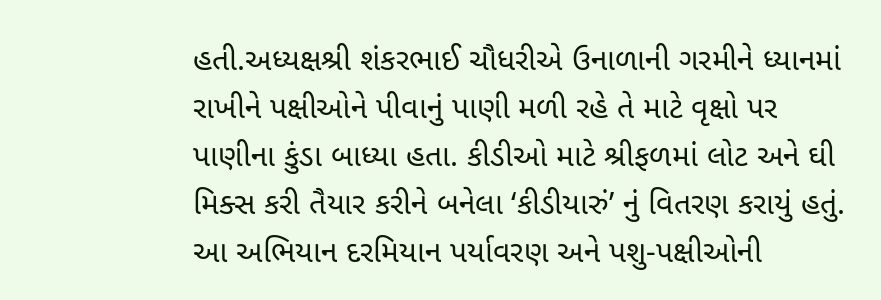હતી.અધ્યક્ષશ્રી શંકરભાઈ ચૌધરીએ ઉનાળાની ગરમીને ધ્યાનમાં રાખીને પક્ષીઓને પીવાનું પાણી મળી રહે તે માટે વૃક્ષો પર પાણીના કુંડા બાધ્યા હતા. કીડીઓ માટે શ્રીફળમાં લોટ અને ઘી મિક્સ કરી તૈયાર કરીને બનેલા ‘કીડીયારું’ નું વિતરણ કરાયું હતું.
આ અભિયાન દરમિયાન પર્યાવરણ અને પશુ-પક્ષીઓની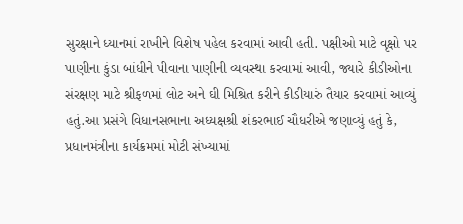સુરક્ષાને ધ્યાનમાં રાખીને વિશેષ પહેલ કરવામાં આવી હતી. પક્ષીઓ માટે વૃક્ષો પર પાણીના કુંડા બાંધીને પીવાના પાણીની વ્યવસ્થા કરવામાં આવી, જ્યારે કીડીઓના સંરક્ષણ માટે શ્રીફળમાં લોટ અને ઘી મિશ્રિત કરીને કીડીયારું તૈયાર કરવામાં આવ્યું હતું.આ પ્રસંગે વિધાનસભાના અધ્યક્ષશ્રી શંકરભાઈ ચૌધરીએ જણાવ્યું હતું કે, પ્રધાનમંત્રીના કાર્યક્રમમાં મોટી સંખ્યામાં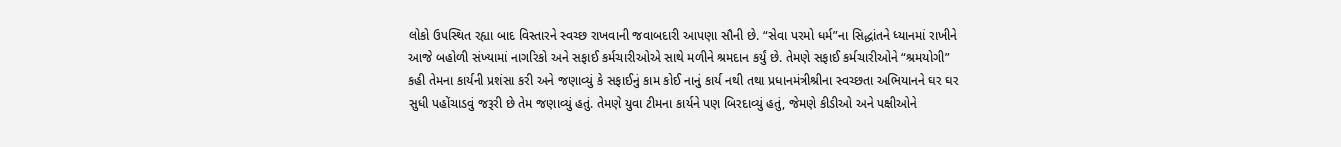લોકો ઉપસ્થિત રહ્યા બાદ વિસ્તારને સ્વચ્છ રાખવાની જવાબદારી આપણા સૌની છે. “સેવા પરમો ધર્મ”ના સિદ્ધાંતને ધ્યાનમાં રાખીને આજે બહોળી સંખ્યામાં નાગરિકો અને સફાઈ કર્મચારીઓએ સાથે મળીને શ્રમદાન કર્યું છે. તેમણે સફાઈ કર્મચારીઓને “શ્રમયોગી” કહી તેમના કાર્યની પ્રશંસા કરી અને જણાવ્યું કે સફાઈનું કામ કોઈ નાનું કાર્ય નથી તથા પ્રધાનમંત્રીશ્રીના સ્વચ્છતા અભિયાનને ઘર ઘર સુધી પહોંચાડવું જરૂરી છે તેમ જણાવ્યું હતું. તેમણે યુવા ટીમના કાર્યને પણ બિરદાવ્યું હતું, જેમણે કીડીઓ અને પક્ષીઓને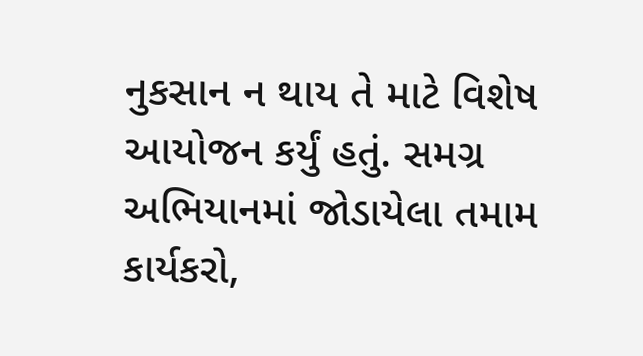નુકસાન ન થાય તે માટે વિશેષ આયોજન કર્યું હતું. સમગ્ર અભિયાનમાં જોડાયેલા તમામ કાર્યકરો,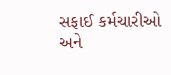સફાઈ કર્મચારીઓ અને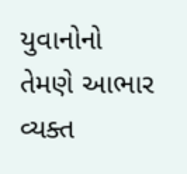યુવાનોનો તેમણે આભાર વ્યક્ત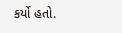કર્યો હતો.